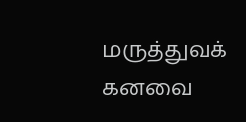மருத்துவக் கனவை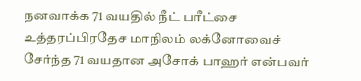நனவாக்க 71 வயதில் நீட் பரீட்சை
உத்தரப்பிரதேச மாநிலம் லக்னோவைச் சேர்ந்த 71 வயதான அசோக் பாஹர் என்பவர்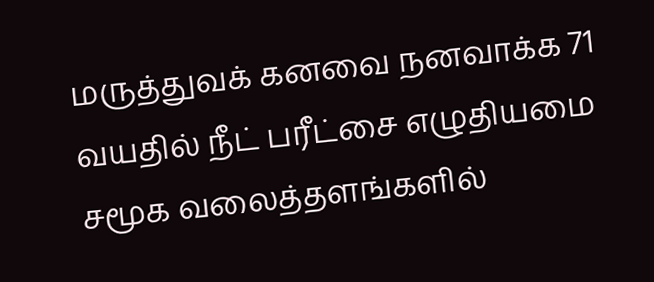மருத்துவக் கனவை நனவாக்க 71 வயதில் நீட் பரீட்சை எழுதியமை சமூக வலைத்தளங்களில்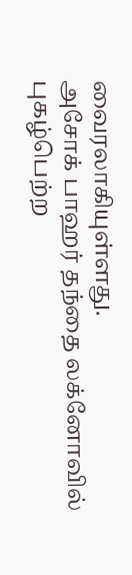வைரலாகியுள்ளது.
அசோக் பாஹர் தந்தை லக்னோவில் புகழ்பெற்ற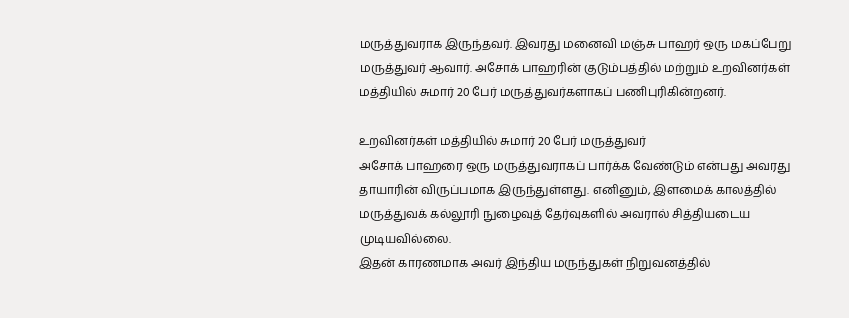மருத்துவராக இருந்தவர். இவரது மனைவி மஞ்சு பாஹர் ஒரு மகப்பேறு மருத்துவர் ஆவார். அசோக் பாஹரின் குடும்பத்தில் மற்றும் உறவினர்கள் மத்தியில் சுமார் 20 பேர் மருத்துவர்களாகப் பணிபுரிகின்றனர்.

உறவினர்கள் மத்தியில் சுமார் 20 பேர் மருத்துவர்
அசோக் பாஹரை ஒரு மருத்துவராகப் பார்க்க வேண்டும் என்பது அவரது தாயாரின் விருப்பமாக இருந்துள்ளது. எனினும், இளமைக் காலத்தில் மருத்துவக் கல்லூரி நுழைவுத் தேர்வுகளில் அவரால் சித்தியடைய முடியவில்லை.
இதன் காரணமாக அவர் இந்திய மருந்துகள் நிறுவனத்தில்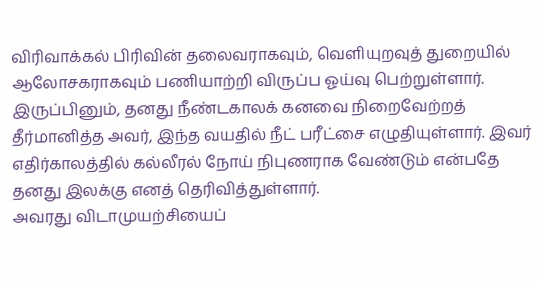விரிவாக்கல் பிரிவின் தலைவராகவும், வெளியுறவுத் துறையில் ஆலோசகராகவும் பணியாற்றி விருப்ப ஓய்வு பெற்றுள்ளார்.
இருப்பினும், தனது நீண்டகாலக் கனவை நிறைவேற்றத் தீர்மானித்த அவர், இந்த வயதில் நீட் பரீட்சை எழுதியுள்ளார். இவர் எதிர்காலத்தில் கல்லீரல் நோய் நிபுணராக வேண்டும் என்பதே தனது இலக்கு எனத் தெரிவித்துள்ளார்.
அவரது விடாமுயற்சியைப்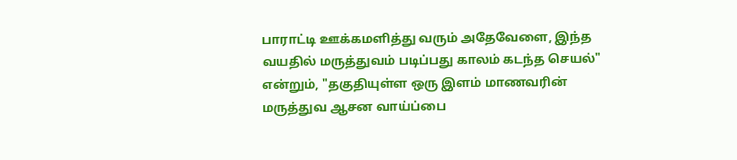பாராட்டி ஊக்கமளித்து வரும் அதேவேளை, இந்த வயதில் மருத்துவம் படிப்பது காலம் கடந்த செயல்" என்றும், "தகுதியுள்ள ஒரு இளம் மாணவரின் மருத்துவ ஆசன வாய்ப்பை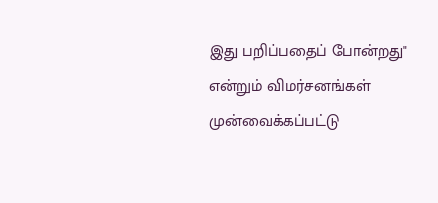இது பறிப்பதைப் போன்றது" என்றும் விமர்சனங்கள் முன்வைக்கப்பட்டு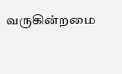வருகின்றமை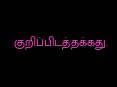குறிப்பிடத்தக்கது.